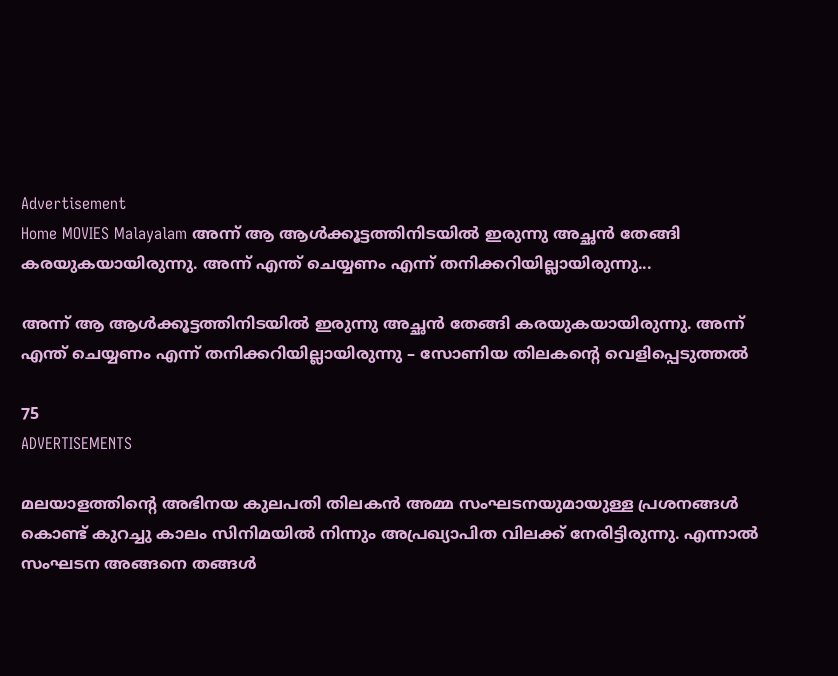Advertisement
Home MOVIES Malayalam അന്ന് ആ ആൾക്കൂട്ടത്തിനിടയിൽ ഇരുന്നു അച്ഛൻ തേങ്ങി കരയുകയായിരുന്നു. അന്ന് എന്ത് ചെയ്യണം എന്ന് തനിക്കറിയില്ലായിരുന്നു...

അന്ന് ആ ആൾക്കൂട്ടത്തിനിടയിൽ ഇരുന്നു അച്ഛൻ തേങ്ങി കരയുകയായിരുന്നു. അന്ന് എന്ത് ചെയ്യണം എന്ന് തനിക്കറിയില്ലായിരുന്നു – സോണിയ തിലകന്റെ വെളിപ്പെടുത്തൽ

75
ADVERTISEMENTS

മലയാളത്തിന്റെ അഭിനയ കുലപതി തിലകൻ അമ്മ സംഘടനയുമായുള്ള പ്രശനങ്ങൾ കൊണ്ട് കുറച്ചു കാലം സിനിമയിൽ നിന്നും അപ്രഖ്യാപിത വിലക്ക് നേരിട്ടിരുന്നു. എന്നാൽ സംഘടന അങ്ങനെ തങ്ങൾ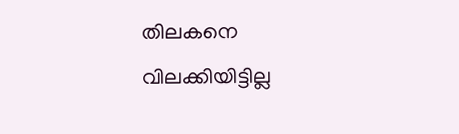തിലകനെ വിലക്കിയിട്ടില്ല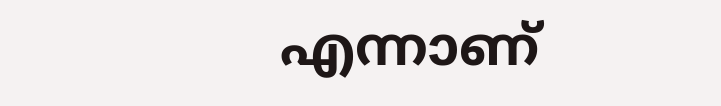എന്നാണ്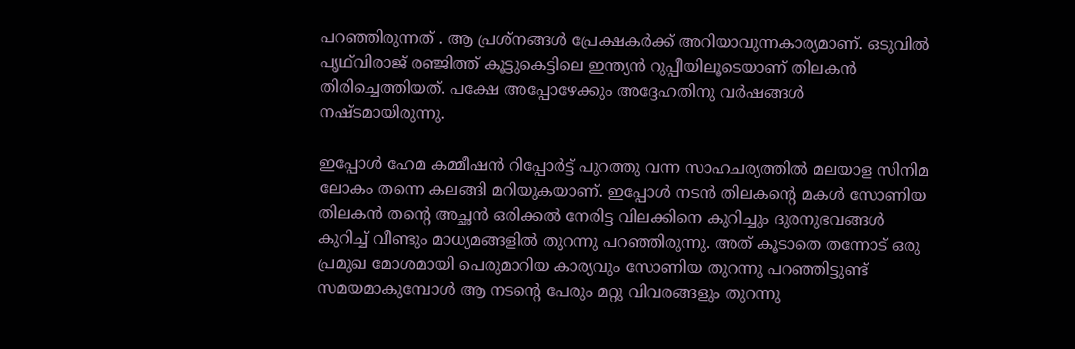പറഞ്ഞിരുന്നത് . ആ പ്രശ്നങ്ങൾ പ്രേക്ഷകർക്ക് അറിയാവുന്നകാര്യമാണ്. ഒടുവിൽ പൃഥ്‌വിരാജ് രഞ്ജിത്ത് കൂട്ടുകെട്ടിലെ ഇന്ത്യൻ റുപ്പീയിലൂടെയാണ് തിലകൻ തിരിച്ചെത്തിയത്. പക്ഷേ അപ്പോഴേക്കും അദ്ദേഹതിനു വർഷങ്ങൾ നഷ്ടമായിരുന്നു.

ഇപ്പോൾ ഹേമ കമ്മീഷൻ റിപ്പോർട്ട് പുറത്തു വന്ന സാഹചര്യത്തിൽ മലയാള സിനിമ ലോകം തന്നെ കലങ്ങി മറിയുകയാണ്. ഇപ്പോൾ നടൻ തിലകന്റെ മകൾ സോണിയ തിലകൻ തന്റെ അച്ഛൻ ഒരിക്കൽ നേരിട്ട വിലക്കിനെ കുറിച്ചും ദുരനുഭവങ്ങൾ കുറിച്ച് വീണ്ടും മാധ്യമങ്ങളിൽ തുറന്നു പറഞ്ഞിരുന്നു. അത് കൂടാതെ തന്നോട് ഒരു പ്രമുഖ മോശമായി പെരുമാറിയ കാര്യവും സോണിയ തുറന്നു പറഞ്ഞിട്ടുണ്ട് സമയമാകുമ്പോൾ ആ നടന്റെ പേരും മറ്റു വിവരങ്ങളും തുറന്നു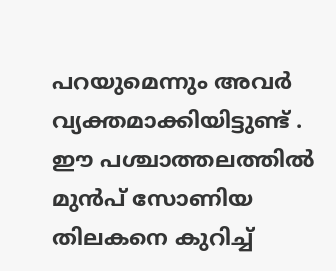പറയുമെന്നും അവർ വ്യക്തമാക്കിയിട്ടുണ്ട് . ഈ പശ്ചാത്തലത്തിൽ മുൻപ് സോണിയ തിലകനെ കുറിച്ച്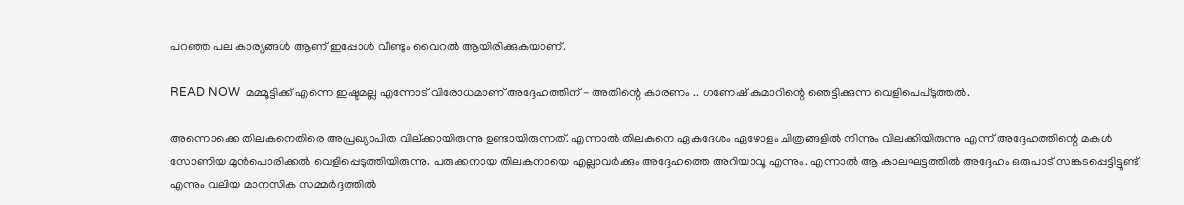പറഞ്ഞ പല കാര്യങ്ങൾ ആണ് ഇപ്പോൾ വീണ്ടും വൈറൽ ആയിരിക്കുകയാണ്.

READ NOW  മമ്മൂട്ടിക്ക് എന്നെ ഇഷ്ടമല്ല എന്നോട് വിരോധമാണ് അദ്ദേഹത്തിന് - അതിന്റെ കാരണം .. ഗണേഷ് കുമാറിന്റെ ഞെട്ടിക്കുന്ന വെളിപെപ്ടുത്തൽ.

അന്നൊക്കെ തിലകനെതിരെ അപ്രഖ്യാപിത വില്ക്കായിരുന്നു ഉണ്ടായിരുന്നത്. എന്നാൽ തിലകനെ ഏകദേശം ഏഴോളം ചിത്രങ്ങളിൽ നിന്നും വിലക്കിയിരുന്നു എന്ന് അദ്ദേഹത്തിന്റെ മകൾ സോണിയ മുൻപൊരിക്കൽ വെളിപ്പെടുത്തിയിരുന്നു. പരുക്കനായ തിലകനായെ എല്ലാവർക്കും അദ്ദേഹത്തെ അറിയാവൂ എന്നും. എന്നാൽ ആ കാലഘട്ടത്തിൽ അദ്ദേഹം ഒരുപാട് സങ്കടപ്പെട്ടിട്ടുണ്ട് എന്നും വലിയ മാനസിക സമ്മർദ്ദത്തിൽ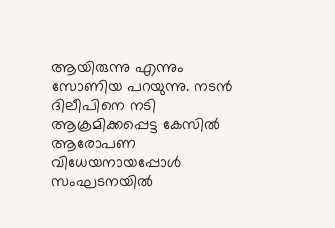ആയിരുന്നു എന്നും സോണിയ പറയുന്നു. നടൻ ദിലീപിനെ നടി ആക്രമിക്കപ്പെട്ട കേസിൽ ആരോപണ വിധേയനായപ്പോൾ സംഘടനയിൽ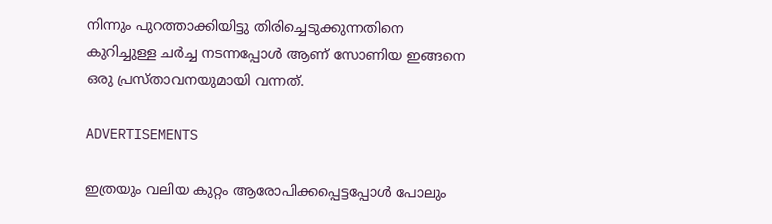നിന്നും പുറത്താക്കിയിട്ടു തിരിച്ചെടുക്കുന്നതിനെ കുറിച്ചുള്ള ചർച്ച നടന്നപ്പോൾ ആണ് സോണിയ ഇങ്ങനെ ഒരു പ്രസ്താവനയുമായി വന്നത്.

ADVERTISEMENTS

ഇത്രയും വലിയ കുറ്റം ആരോപിക്കപ്പെട്ടപ്പോൾ പോലും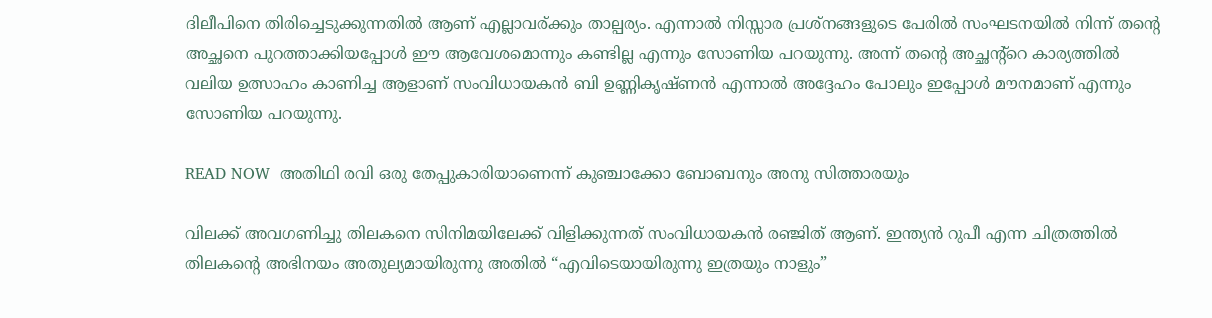ദിലീപിനെ തിരിച്ചെടുക്കുന്നതിൽ ആണ് എല്ലാവര്ക്കും താല്പര്യം. എന്നാൽ നിസ്സാര പ്രശ്നങ്ങളുടെ പേരിൽ സംഘടനയിൽ നിന്ന് തന്റെ അച്ഛനെ പുറത്താക്കിയപ്പോൾ ഈ ആവേശമൊന്നും കണ്ടില്ല എന്നും സോണിയ പറയുന്നു. അന്ന് തന്റെ അച്ഛന്റ്റെ കാര്യത്തിൽ വലിയ ഉത്സാഹം കാണിച്ച ആളാണ് സംവിധായകൻ ബി ഉണ്ണികൃഷ്ണൻ എന്നാൽ അദ്ദേഹം പോലും ഇപ്പോൾ മൗനമാണ് എന്നും സോണിയ പറയുന്നു.

READ NOW  അതിഥി രവി ഒരു തേപ്പുകാരിയാണെന്ന് കുഞ്ചാക്കോ ബോബനും അനു സിത്താരയും

വിലക്ക് അവഗണിച്ചു തിലകനെ സിനിമയിലേക്ക് വിളിക്കുന്നത് സംവിധായകൻ രഞ്ജിത് ആണ്. ഇന്ത്യൻ റുപീ എന്ന ചിത്രത്തിൽ തിലകന്റെ അഭിനയം അതുല്യമായിരുന്നു അതിൽ “എവിടെയായിരുന്നു ഇത്രയും നാളും”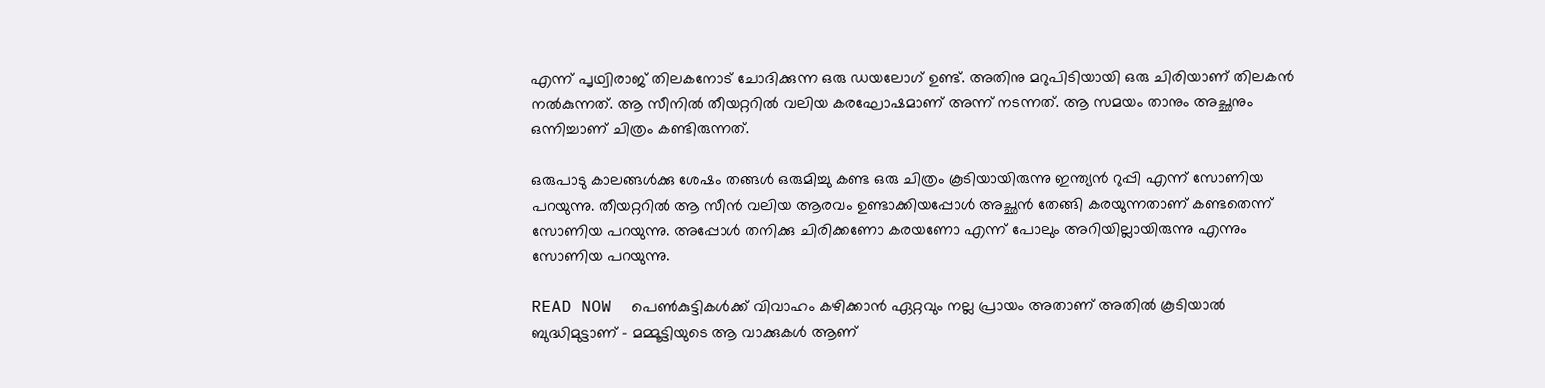എന്ന് പൃഥ്വിരാജ് തിലകനോട് ചോദിക്കുന്ന ഒരു ഡയലോഗ് ഉണ്ട്. അതിനു മറുപിടിയായി ഒരു ചിരിയാണ് തിലകൻ നൽകുന്നത്. ആ സീനിൽ തീയറ്ററിൽ വലിയ കരഘോഷമാണ് അന്ന് നടന്നത്. ആ സമയം താനും അച്ഛനും ഒന്നിച്ചാണ് ചിത്രം കണ്ടിരുന്നത്.

ഒരുപാടു കാലങ്ങൾക്കു ശേഷം തങ്ങൾ ഒരുമിച്ചു കണ്ട ഒരു ചിത്രം കൂടിയായിരുന്നു ഇന്ത്യൻ റുപ്പി എന്ന് സോണിയ പറയുന്നു. തീയറ്ററിൽ ആ സീൻ വലിയ ആരവം ഉണ്ടാക്കിയപ്പോൾ അച്ഛൻ തേങ്ങി കരയുന്നതാണ് കണ്ടതെന്ന് സോണിയ പറയുന്നു. അപ്പോൾ തനിക്കു ചിരിക്കണോ കരയണോ എന്ന് പോലും അറിയില്ലായിരുന്നു എന്നും സോണിയ പറയുന്നു.

READ NOW  പെൺകുട്ടികൾക്ക് വിവാഹം കഴിക്കാൻ ഏറ്റവും നല്ല പ്രായം അതാണ് അതിൽ കൂടിയാൽ ബുദ്ധിമുട്ടാണ് - മമ്മൂട്ടിയുടെ ആ വാക്കുകൾ ആണ്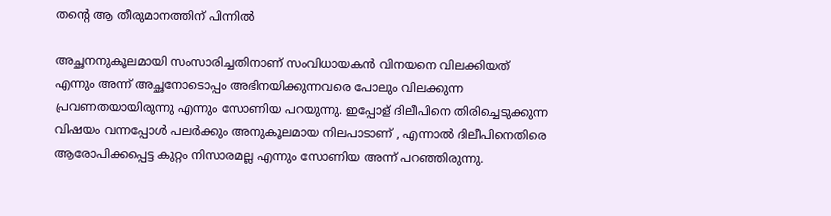തന്റെ ആ തീരുമാനത്തിന് പിന്നിൽ

അച്ഛനനുകൂലമായി സംസാരിച്ചതിനാണ് സംവിധായകൻ വിനയനെ വിലക്കിയത് എന്നും അന്ന് അച്ഛനോടൊപ്പം അഭിനയിക്കുന്നവരെ പോലും വിലക്കുന്ന പ്രവണതയായിരുന്നു എന്നും സോണിയ പറയുന്നു. ഇപ്പോള് ദിലീപിനെ തിരിച്ചെടുക്കുന്ന വിഷയം വന്നപ്പോൾ പലർക്കും അനുകൂലമായ നിലപാടാണ് , എന്നാൽ ദിലീപിനെതിരെ ആരോപിക്കപ്പെട്ട കുറ്റം നിസാരമല്ല എന്നും സോണിയ അന്ന് പറഞ്ഞിരുന്നു.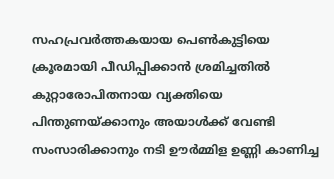സഹപ്രവർത്തകയായ പെൺകുട്ടിയെ ക്രൂരമായി പീഡിപ്പിക്കാൻ ശ്രമിച്ചതിൽ കുറ്റാരോപിതനായ വ്യക്തിയെ പിന്തുണയ്ക്കാനും അയാൾക്ക്‌ വേണ്ടി സംസാരിക്കാനും നടി ഊർമ്മിള ഉണ്ണി കാണിച്ച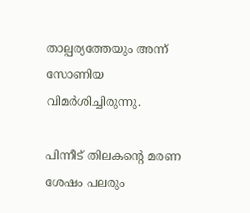താല്പര്യത്തേയും അന്ന് സോണിയ വിമർശിച്ചിരുന്നു.

പിന്നീട് തിലകന്റെ മരണ ശേഷം പലരും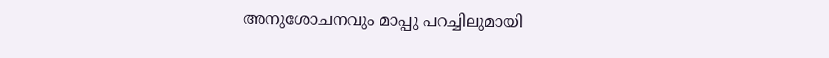അനുശോചനവും മാപ്പു പറച്ചിലുമായി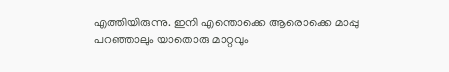എത്തിയിരുന്നു. ഇനി എന്തൊക്കെ ആരൊക്കെ മാപ്പു പറഞ്ഞാലും യാതൊരു മാറ്റവും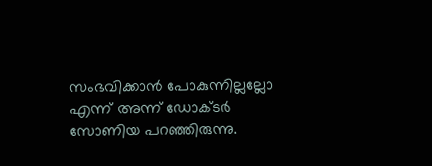സംഭവിക്കാൻ പോകുന്നില്ലല്ലോ എന്ന് അന്ന് ഡോക്ടർ സോണിയ പറഞ്ഞിരുന്നു.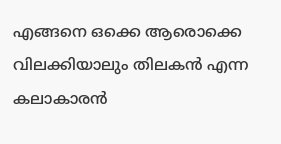എങ്ങനെ ഒക്കെ ആരൊക്കെ വിലക്കിയാലും തിലകൻ എന്ന കലാകാരൻ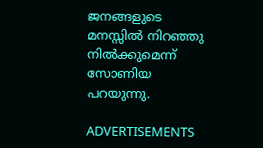ജനങ്ങളുടെ മനസ്സിൽ നിറഞ്ഞു നിൽക്കുമെന്ന് സോണിയ പറയുന്നു.

ADVERTISEMENTS